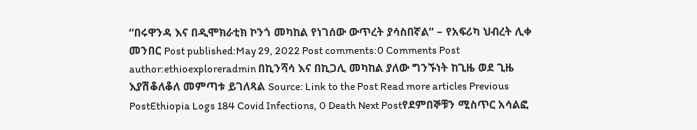“በሩዋንዳ እና በዲሞክራቲክ ኮንጎ መካከል የነገሰው ውጥረት ያሳስበኛል” – የአፍሪካ ህብረት ሊቀ መንበር Post published:May 29, 2022 Post comments:0 Comments Post author:ethioexploreradmin በኪንሻሳ እና በኪጋሊ መካከል ያለው ግንኙነት ከጊዜ ወደ ጊዜ እያሽቆለቆለ መምጣቱ ይገለጻል Source: Link to the Post Read more articles Previous PostEthiopia Logs 184 Covid Infections, 0 Death Next Postየደምበኞቹን ሚስጥር አሳልፎ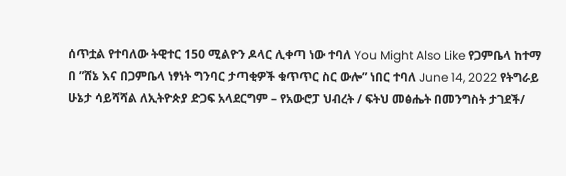ሰጥቷል የተባለው ትዊተር 150 ሚልዮን ዶላር ሊቀጣ ነው ተባለ You Might Also Like የጋምቤላ ከተማ በ ”ሸኔ እና በጋምቤላ ነፃነት ግንባር ታጣቂዎች ቁጥጥር ስር ውሎ” ነበር ተባለ June 14, 2022 የትግራይ ሁኔታ ሳይሻሻል ለኢትዮጵያ ድጋፍ አላደርግም – የአውሮፓ ህብረት / ፍትህ መፅሔት በመንግስት ታገደች/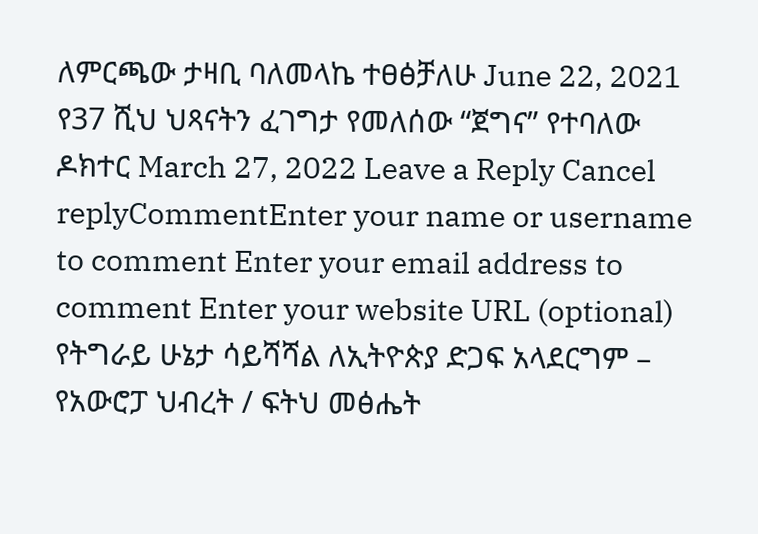ለምርጫው ታዛቢ ባለመላኬ ተፀፅቻለሁ June 22, 2021 የ37 ሺህ ህጻናትን ፈገግታ የመለሰው “ጀግና” የተባለው ዶክተር March 27, 2022 Leave a Reply Cancel replyCommentEnter your name or username to comment Enter your email address to comment Enter your website URL (optional)
የትግራይ ሁኔታ ሳይሻሻል ለኢትዮጵያ ድጋፍ አላደርግም – የአውሮፓ ህብረት / ፍትህ መፅሔት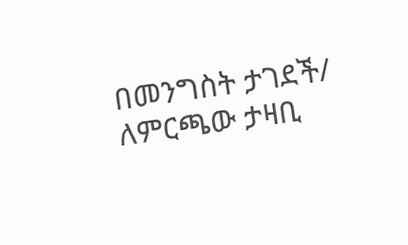በመንግስት ታገደች/ ለምርጫው ታዛቢ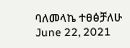ባለመላኬ ተፀፅቻለሁ June 22, 2021